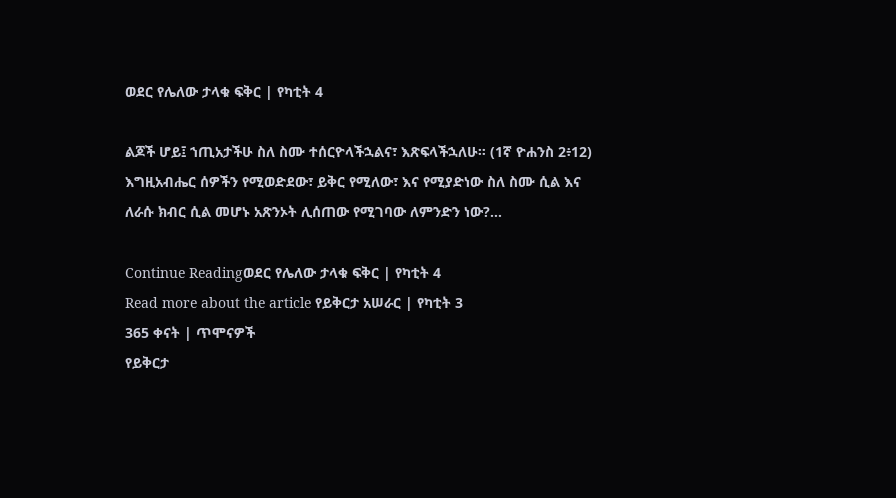ወደር የሌለው ታላቁ ፍቅር | የካቲት 4

ልጆች ሆይ፤ ኀጢአታችሁ ስለ ስሙ ተሰርዮላችኋልና፣ እጽፍላችኋለሁ። (1ኛ ዮሐንስ 2፥12) እግዚአብሔር ሰዎችን የሚወድደው፣ ይቅር የሚለው፣ እና የሚያድነው ስለ ስሙ ሲል እና ለራሱ ክብር ሲል መሆኑ አጽንኦት ሊሰጠው የሚገባው ለምንድን ነው?…

Continue Readingወደር የሌለው ታላቁ ፍቅር | የካቲት 4
Read more about the article የይቅርታ አሠራር | የካቲት 3
365 ቀናት | ጥሞናዎች
የይቅርታ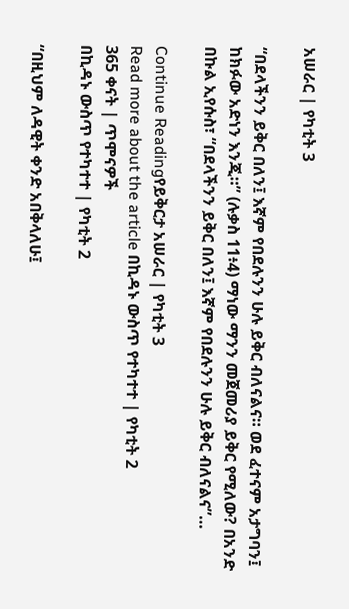አሠራር | የካቲት 3

“በደላችንን ይቅር በለን፤ እኛም የበደሉንን ሁሉ ይቅር ብለናልና። ወደ ፈተናም አታግባን፤ ከክፉው አድነን እንጂ።” (ሉቃስ 11፥4) ማነው ማንን መጀመሪያ ይቅር የሚለው? በአንድ በኩል ኢየሱስ፣ “በደላችንን ይቅር በለን፤ እኛም የበደሉንን ሁሉ ይቅር ብለናልና”…

Continue Readingየይቅርታ አሠራር | የካቲት 3
Read more about the article በኪዳኑ ውስጥ የተካተተ | የካቲት 2
365 ቀናት | ጥሞናዎች
በኪዳኑ ውስጥ የተካተተ | የካቲት 2

“በዚህም ለዳዊት ቀንድ አበቅላለሁ፤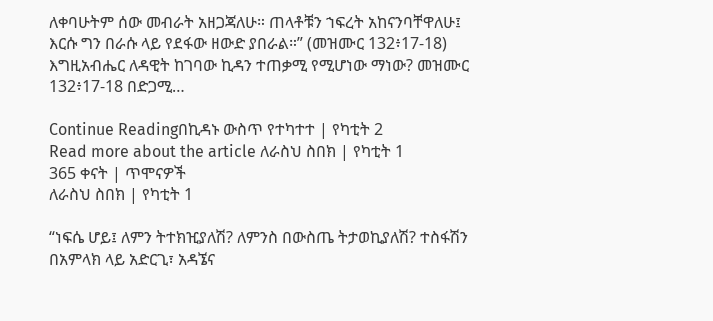ለቀባሁትም ሰው መብራት አዘጋጃለሁ። ጠላቶቹን ኀፍረት አከናንባቸዋለሁ፤ እርሱ ግን በራሱ ላይ የደፋው ዘውድ ያበራል።” (መዝሙር 132፥17-18) እግዚአብሔር ለዳዊት ከገባው ኪዳን ተጠቃሚ የሚሆነው ማነው? መዝሙር 132፥17-18 በድጋሚ…

Continue Readingበኪዳኑ ውስጥ የተካተተ | የካቲት 2
Read more about the article ለራስህ ስበክ | የካቲት 1
365 ቀናት | ጥሞናዎች
ለራስህ ስበክ | የካቲት 1

“ነፍሴ ሆይ፤ ለምን ትተክዢያለሽ? ለምንስ በውስጤ ትታወኪያለሽ? ተስፋሽን በአምላክ ላይ አድርጊ፣ አዳኜና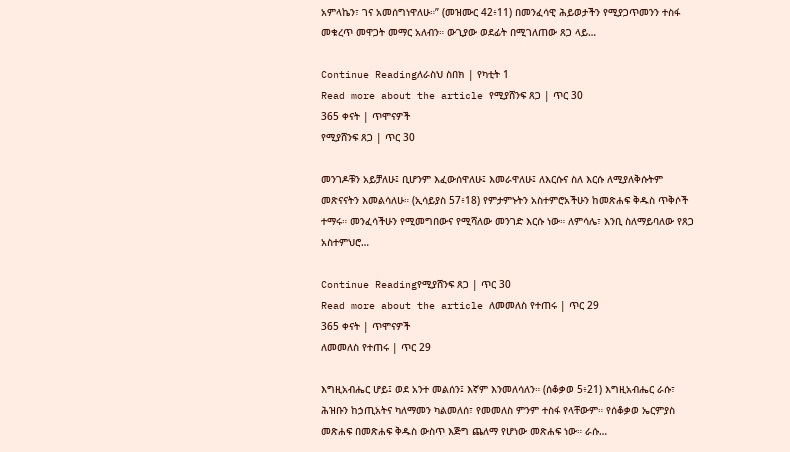አምላኬን፣ ገና አመሰግነዋለሁ።” (መዝሙር 42፥11) በመንፈሳዊ ሕይወታችን የሚያጋጥመንን ተስፋ መቁረጥ መዋጋት መማር አለብን። ውጊያው ወደፊት በሚገለጠው ጸጋ ላይ…

Continue Readingለራስህ ስበክ | የካቲት 1
Read more about the article የሚያሸንፍ ጸጋ | ጥር 30
365 ቀናት | ጥሞናዎች
የሚያሸንፍ ጸጋ | ጥር 30

መንገዶቹን አይቻለሁ፤ ቢሆንም እፈውሰዋለሁ፤ እመራዋለሁ፤ ለእርሱና ስለ እርሱ ለሚያለቅሱትም መጽናናትን እመልሳለሁ። (ኢሳይያስ 57፥18) የምታምኑትን አስተምሮአችሁን ከመጽሐፍ ቅዱስ ጥቅሶች ተማሩ። መንፈሳችሁን የሚመግበውና የሚሻለው መንገድ እርሱ ነው። ለምሳሌ፣ እንቢ ስለማይባለው የጸጋ አስተምህሮ…

Continue Readingየሚያሸንፍ ጸጋ | ጥር 30
Read more about the article ለመመለስ የተጠሩ | ጥር 29
365 ቀናት | ጥሞናዎች
ለመመለስ የተጠሩ | ጥር 29

እግዚአብሔር ሆይ፤ ወደ አንተ መልሰን፤ እኛም እንመለሳለን። (ሰቆቃወ 5፥21) እግዚአብሔር ራሱ፣ ሕዝቡን ከኃጢአትና ካለማመን ካልመለሰ፣ የመመለስ ምንም ተስፋ የላቸውም። የሰቆቃወ ኤርምያስ መጽሐፍ በመጽሐፍ ቅዱስ ውስጥ እጅግ ጨለማ የሆነው መጽሐፍ ነው። ራሱ…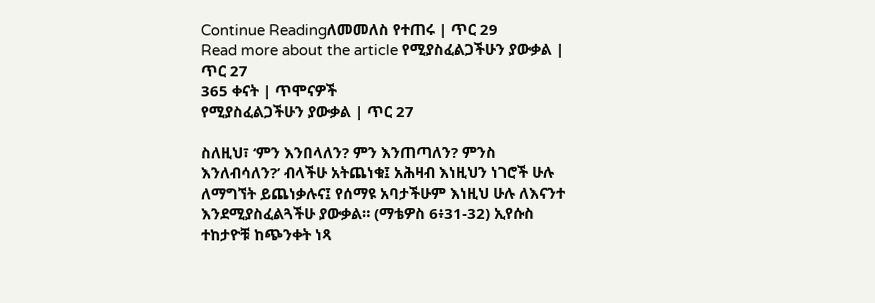Continue Readingለመመለስ የተጠሩ | ጥር 29
Read more about the article የሚያስፈልጋችሁን ያውቃል | ጥር 27
365 ቀናት | ጥሞናዎች
የሚያስፈልጋችሁን ያውቃል | ጥር 27

ስለዚህ፣ ‘ምን እንበላለን? ምን እንጠጣለን? ምንስ እንለብሳለን?’ ብላችሁ አትጨነቁ፤ አሕዛብ እነዚህን ነገሮች ሁሉ ለማግኘት ይጨነቃሉና፤ የሰማዩ አባታችሁም እነዚህ ሁሉ ለእናንተ እንደሚያስፈልጓችሁ ያውቃል። (ማቴዎስ 6፥31-32) ኢየሱስ ተከታዮቹ ከጭንቀት ነጻ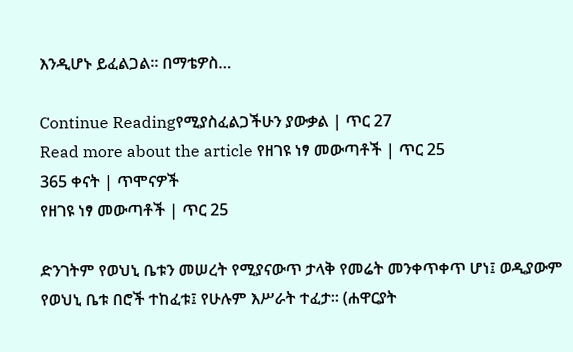እንዲሆኑ ይፈልጋል። በማቴዎስ…

Continue Readingየሚያስፈልጋችሁን ያውቃል | ጥር 27
Read more about the article የዘገዩ ነፃ መውጣቶች | ጥር 25
365 ቀናት | ጥሞናዎች
የዘገዩ ነፃ መውጣቶች | ጥር 25

ድንገትም የወህኒ ቤቱን መሠረት የሚያናውጥ ታላቅ የመሬት መንቀጥቀጥ ሆነ፤ ወዲያውም የወህኒ ቤቱ በሮች ተከፈቱ፤ የሁሉም እሥራት ተፈታ። (ሐዋርያት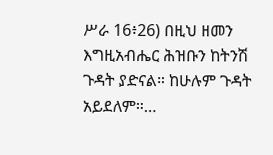ሥራ 16፥26) በዚህ ዘመን እግዚአብሔር ሕዝቡን ከትንሽ ጉዳት ያድናል። ከሁሉም ጉዳት አይደለም።…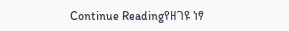Continue Readingየዘገዩ ነፃ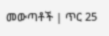መውጣቶች | ጥር 25